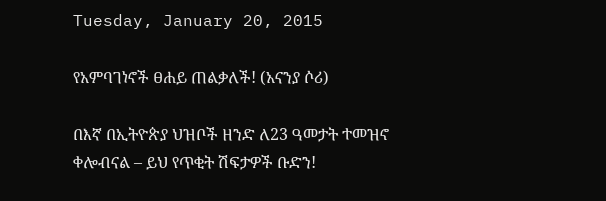Tuesday, January 20, 2015

የአምባገነኖች ፀሐይ ጠልቃለች! (አናንያ ሶሪ)

በእኛ በኢትዮጵያ ህዝቦች ዘንድ ለ23 ዓመታት ተመዝኖ ቀሎብናል – ይህ የጥቂት ሽፍታዎች ቡድን!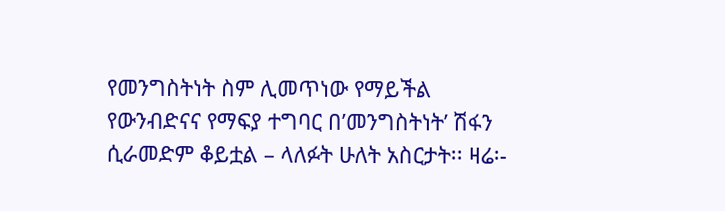የመንግስትነት ስም ሊመጥነው የማይችል የውንብድናና የማፍያ ተግባር በ’መንግስትነት’ ሽፋን ሲራመድም ቆይቷል – ላለፉት ሁለት አስርታት፡፡ ዛሬ፡-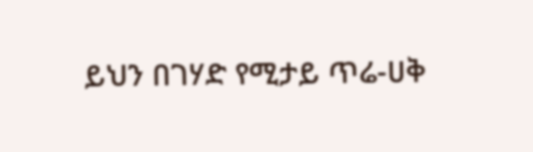ይህን በገሃድ የሚታይ ጥሬ-ሀቅ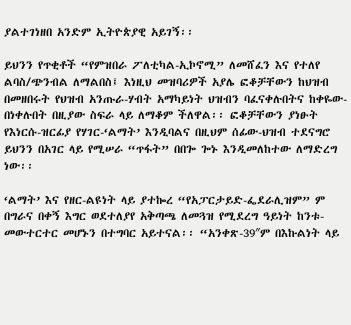ያልተገነዘበ አንድም ኢትዮጵያዊ አይገኝ፡፡

ይህንን የጥቂቶች “የምዝበራ ፖለቲካል-ኢኮኖሚ” ለመሸፈን እና የተለየ ልባስ/ጭንብል ለማልበስ፤ እነዚህ መዝባሪዎች አያሌ ፎቆቻቸውን ከህዝብ በመዘበሩት የህዝብ አንጡራ-ሃብት አማካይነት ህዝብን ባፈናቀሉበትና ከቀዬው-በነቀሉበት በዚያው ስፍራ ላይ ለማቆም ችለዋል፡፡ ፎቆቻቸውን ያነፁት የእነርሱ-ዝርፊያ የሃገር-‘ልማት’ እንዲባልና በዚህም ሰፊው-ህዝብ ተደናግሮ ይህንን በአገር ላይ የሚሠራ “ጥፋት” በበጐ ጐኑ እንዲመለከተው ለማድረግ ነው፡፡

‘ልማት’ እና የዘር-ልዩነት ላይ ያተኰረ “የአፓርታይድ-ፌደራሊዝም” ም በግራና በቀኝ እግር ወደተለያየ አቅጣጫ ለመጓዝ የሚደረግ ዓይነት ከንቱ-መውተርተር መሆኑን በተግባር አይተናል፡፡ “አንቀጽ-39″ም በእኩልነት ላይ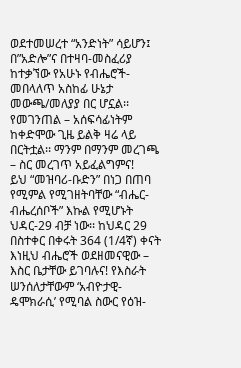ወደተመሠረተ “አንድነት” ሳይሆን፤ በ”አድሎ”ና በተዛባ-መስፈሪያ ከተቃኘው የአሁኑ የብሔሮች-መበላለጥ አስከፊ ሁኔታ መውጫ/መለያያ በር ሆኗል፡፡ የመገንጠል – አሰፍሳፊነትም ከቀድሞው ጊዜ ይልቅ ዛሬ ላይ በርትቷል፡፡ ማንም በማንም መረገጫ – ስር መረገጥ አይፈልግምና!
ይህ “መዝባሪ-ቡድን” በነጋ በጠባ የሚምል የሚገዘትባቸው “ብሔር-ብሔረሰቦች” እኩል የሚሆኑት ህዳር-29 ብቻ ነው፡፡ ከህዳር 29 በስተቀር በቀሩት 364 (1/4ኛ) ቀናት እነዚህ ብሔሮች ወደዘመናዊው – እስር ቤታቸው ይገባሉና! የእስራት ሠንሰለታቸውም ‘አብዮታዊ-ዴሞክራሲ’ የሚባል ስውር የዕዝ-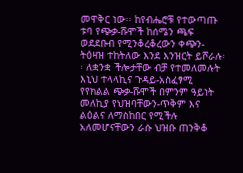መዋቅር ነው፡፡ ከየብሔሮቹ የተውጣጡ ቱባ የጭቃ-ሹሞች ከሰሜን ጫፍ ወደደቡብ የሚንቆረቆረውን ቀጭን-ትዕዛዝ ተከትለው እንደ እንዝርት ይሾራሉ፡፡ ለቋንቋ ችሎታቸው ብቻ የተመለመሉት እኒህ ተላላኪና ጉዳይ-አስፈፃሚ የየክልል ጭቃ-ሹሞች በምንም ዓይነት መለኪያ የህዝባቸውን-ጥቅም እና ልዕልና ለማስከበር የሚችሉ አለመሆናቸውን ራሱ ህዝቡ ጠንቅቆ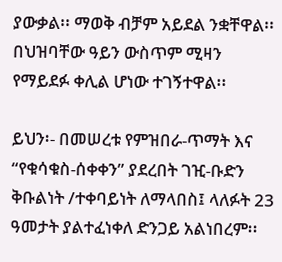ያውቃል፡፡ ማወቅ ብቻም አይደል ንቋቸዋል፡፡ በህዝባቸው ዓይን ውስጥም ሚዛን የማይደፉ ቀሊል ሆነው ተገኝተዋል፡፡

ይህን፡- በመሠረቱ የምዝበራ-ጥማት እና “የቁሳቁስ-ሰቀቀን” ያደረበት ገዢ-ቡድን ቅቡልነት /ተቀባይነት ለማላበስ፤ ላለፉት 23 ዓመታት ያልተፈነቀለ ድንጋይ አልነበረም፡፡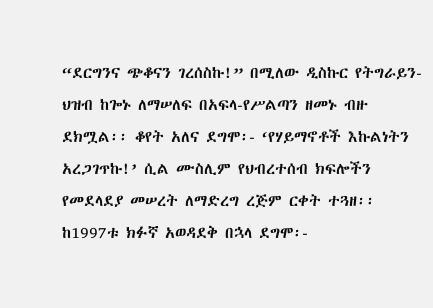“ደርግንና ጭቆናን ገረሰስኩ!” በሚለው ዲስኩር የትግራይን-ህዝብ ከጐኑ ለማሠለፍ በአፍላ-የሥልጣን ዘመኑ ብዙ ደክሟል፡፡ ቆየት አለና ደግሞ፡- ‘የሃይማኖቶች እኩልነትን አረጋገጥኩ!’ ሲል ሙስሊም የህብረተሰብ ክፍሎችን የመደላደያ መሠረት ለማድረግ ረጅም ርቀት ተጓዘ፡፡ ከ1997ቱ ክፉኛ አወዳደቅ በኋላ ደግሞ፡-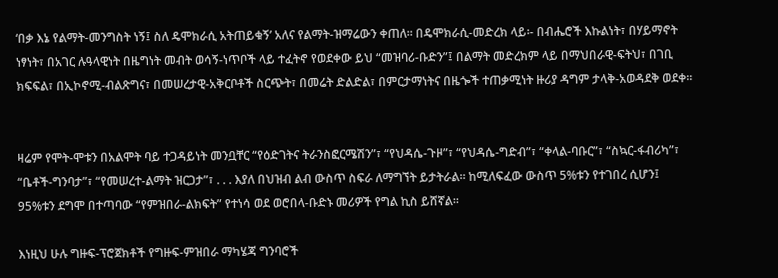‘በቃ እኔ የልማት-መንግስት ነኝ፤ ስለ ዴሞክራሲ አትጠይቁኝ’ አለና የልማት-ዝማሬውን ቀጠለ፡፡ በዴሞክራሲ-መድረክ ላይ፡- በብሔሮች እኩልነት፣ በሃይማኖት ነፃነት፣ በአገር ሉዓላዊነት በዜግነት መብት ወሳኝ-ነጥቦች ላይ ተፈትኖ የወደቀው ይህ “መዝባሪ-ቡድን”፤ በልማት መድረክም ላይ በማህበራዊ-ፍትህ፣ በገቢ ክፍፍል፣ በኢኮኖሚ-ብልጽግና፣ በመሠረታዊ-አቅርቦቶች ስርጭት፣ በመሬት ድልድል፣ በምርታማነትና በዜጐች ተጠቃሚነት ዙሪያ ዳግም ታላቅ-አወዳደቅ ወደቀ፡፡


ዛሬም የሞት-ሞቱን በአልሞት ባይ ተጋዳይነት መንቧቸር “የዕድገትና ትራንስፎርሜሽን”፣ “የህዳሴ-ጉዞ”፣ “የህዳሴ-ግድብ”፣ “ቀላል-ባቡር”፣ “ስኳር-ፋብሪካ”፣ “ቤቶች-ግንባታ”፣ “የመሠረተ-ልማት ዝርጋታ”፣ . . . እያለ በህዝብ ልብ ውስጥ ስፍራ ለማግኘት ይታትራል፡፡ ከሚለፍፈው ውስጥ 5%ቱን የተገበረ ሲሆን፤ 95%ቱን ደግሞ በተጣባው “የምዝበራ-ልክፍት” የተነሳ ወደ ወሮበላ-ቡድኑ መሪዎች የግል ኪስ ይሸኛል፡፡

እነዚህ ሁሉ ግዙፍ-ፕሮጀክቶች የግዙፍ-ምዝበራ ማካሄጃ ግንባሮች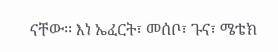ናቸው፡፡ እነ ኤፈርት፣ መሰቦ፣ ጉና፣ ሜቴክ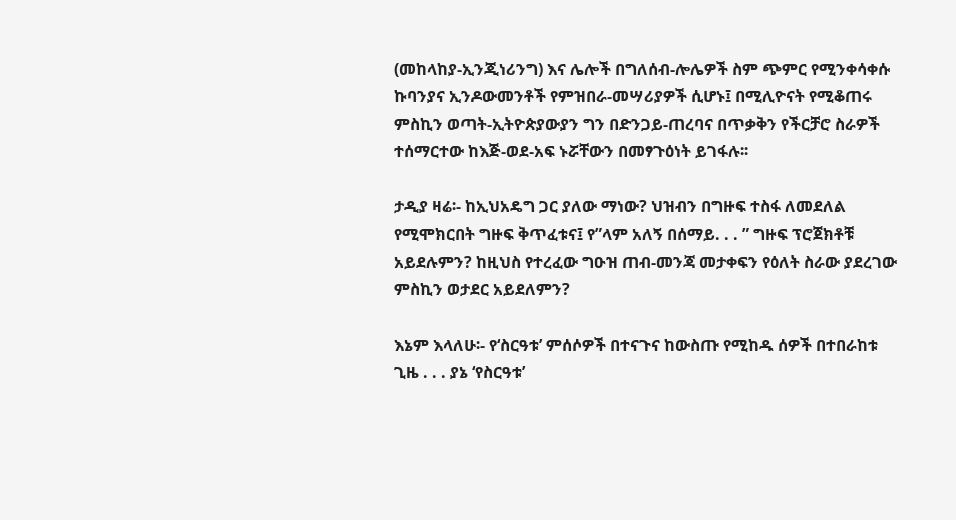(መከላከያ-ኢንጂነሪንግ) እና ሌሎች በግለሰብ-ሎሌዎች ስም ጭምር የሚንቀሳቀሱ ኩባንያና ኢንዶውመንቶች የምዝበራ-መሣሪያዎች ሲሆኑ፤ በሚሊዮናት የሚቆጠሩ ምስኪን ወጣት-ኢትዮጵያውያን ግን በድንጋይ-ጠረባና በጥቃቅን የችርቻሮ ስራዎች ተሰማርተው ከእጅ-ወደ-አፍ ኑሯቸውን በመፃጉዕነት ይገፋሉ፡፡

ታዲያ ዛሬ፡- ከኢህአዴግ ጋር ያለው ማነው? ህዝብን በግዙፍ ተስፋ ለመደለል የሚሞክርበት ግዙፍ ቅጥፈቱና፤ የ”ላም አለኝ በሰማይ. . . ” ግዙፍ ፕሮጀክቶቹ አይደሉምን? ከዚህስ የተረፈው ግዑዝ ጠብ-መንጃ መታቀፍን የዕለት ስራው ያደረገው ምስኪን ወታደር አይደለምን?

እኔም እላለሁ፡- የ‘ስርዓቱ’ ምሰሶዎች በተናጉና ከውስጡ የሚከዱ ሰዎች በተበራከቱ ጊዜ . . . ያኔ ‘የስርዓቱ’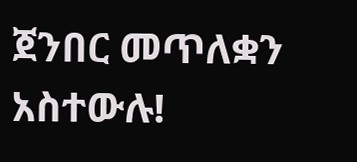ጀንበር መጥለቋን አስተውሉ!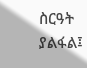ስርዓት ያልፋል፤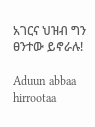አገርና ህዝብ ግን ፀንተው ይኖራሉ!

Aduun abbaa hirrootaa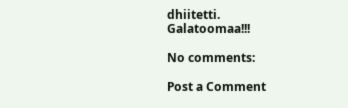dhiitetti.
Galatoomaa!!!

No comments:

Post a Comment